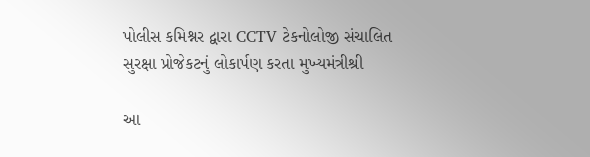પોલીસ કમિશ્નર દ્વારા CCTV ટેકનોલોજી સંચાલિત સુરક્ષા પ્રોજેકટનું લોકાર્પણ કરતા મુખ્યમંત્રીશ્રી

આ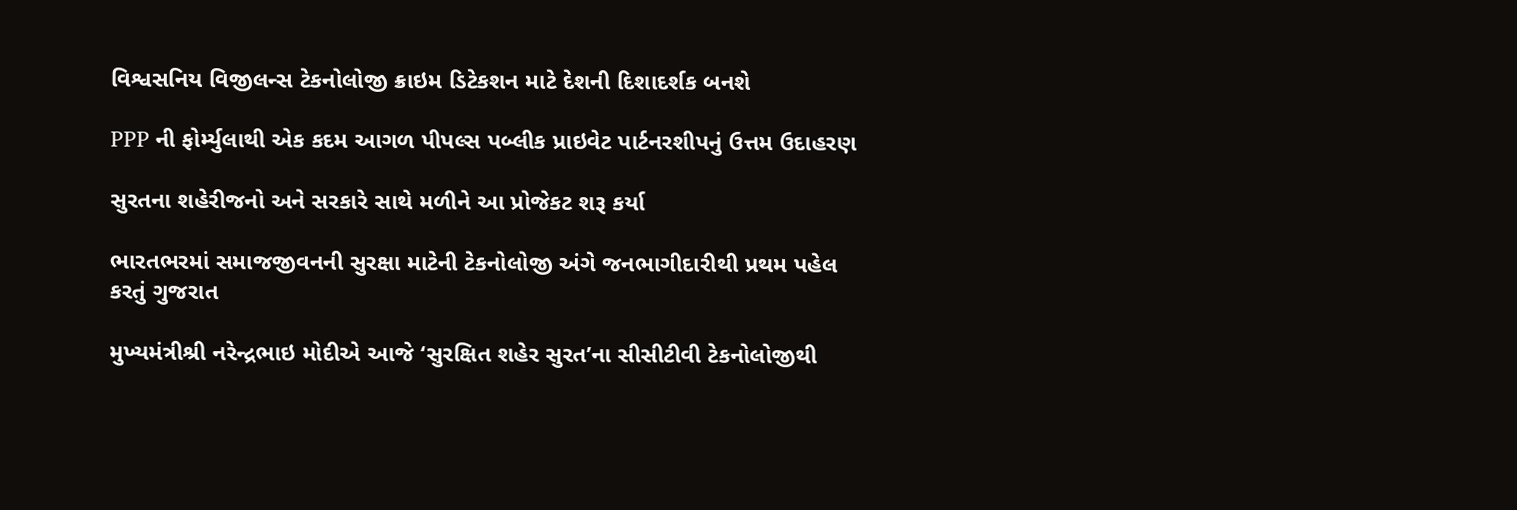વિશ્વસનિય વિજીલન્સ ટેકનોલોજી ક્રાઇમ ડિટેકશન માટે દેશની દિશાદર્શક બનશે

PPP ની ફોર્મ્યુલાથી એક કદમ આગળ પીપલ્સ પબ્લીક પ્રાઇવેટ પાર્ટનરશીપનું ઉત્તમ ઉદાહરણ

સુરતના શહેરીજનો અને સરકારે સાથે મળીને આ પ્રોજેકટ શરૂ કર્યા

ભારતભરમાં સમાજજીવનની સુરક્ષા માટેની ટેકનોલોજી અંગે જનભાગીદારીથી પ્રથમ પહેલ કરતું ગુજરાત

મુખ્યમંત્રીશ્રી નરેન્દ્રભાઇ મોદીએ આજે ‘સુરક્ષિત શહેર સુરત’ના સીસીટીવી ટેકનોલોજીથી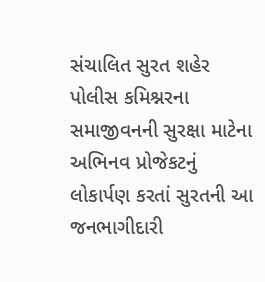સંચાલિત સુરત શહેર પોલીસ કમિશ્નરના સમાજીવનની સુરક્ષા માટેના અભિનવ પ્રોજેકટનું લોકાર્પણ કરતાં સુરતની આ જનભાગીદારી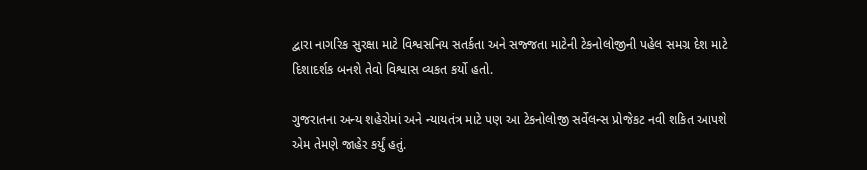દ્વારા નાગરિક સુરક્ષા માટે વિશ્વસનિય સતર્કતા અને સજ્જતા માટેની ટેકનોલોજીની પહેલ સમગ્ર દેશ માટે દિશાદર્શક બનશે તેવો વિશ્વાસ વ્યકત કર્યો હતો.

ગુજરાતના અન્ય શહેરોમાં અને ન્યાયતંત્ર માટે પણ આ ટેકનોલોજી સર્વેલન્સ પ્રોજેકટ નવી શકિત આપશે એમ તેમણે જાહેર કર્યું હતું.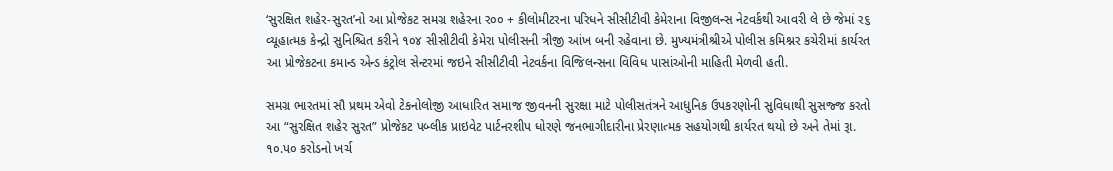‘સુરક્ષિત શહેર-સુરત’નો આ પ્રોજેકટ સમગ્ર શહેરના ર૦૦ + કીલોમીટરના પરિધને સીસીટીવી કેમેરાના વિજીલન્સ નેટવર્કથી આવરી લે છે જેમાં ર૬ વ્યૂહાત્મક કેન્દ્રો સુનિશ્ચિત કરીને ૧૦૪ સીસીટીવી કેમેરા પોલીસની ત્રીજી આંખ બની રહેવાના છે. મુખ્યમંત્રીશ્રીએ પોલીસ કમિશ્નર કચેરીમાં કાર્યરત આ પ્રોજેકટના કમાન્ડ એન્ડ કંટ્રોલ સેન્ટરમાં જઇને સીસીટીવી નેટવર્કના વિજિલન્સના વિવિધ પાસાંઓની માહિતી મેળવી હતી.

સમગ્ર ભારતમાં સૌ પ્રથમ એવો ટેકનોલોજી આધારિત સમાજ જીવનની સુરક્ષા માટે પોલીસતંત્રને આધુનિક ઉપકરણોની સુવિધાથી સુસજ્જ કરતો આ “સુરક્ષિત શહેર સુરત” પ્રોજેકટ પબ્લીક પ્રાઇવેટ પાર્ટનરશીપ ધોરણે જનભાગીદારીના પ્રેરણાત્મક સહયોગથી કાર્યરત થયો છે અને તેમાં રૂા. ૧૦.પ૦ કરોડનો ખર્ચ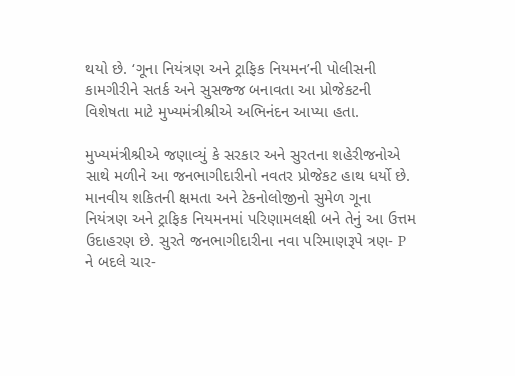થયો છે. ‘ગૂના નિયંત્રણ અને ટ્રાફિક નિયમન’ની પોલીસની કામગીરીને સતર્ક અને સુસજ્જ બનાવતા આ પ્રોજેકટની વિશેષતા માટે મુખ્યમંત્રીશ્રીએ અભિનંદન આપ્યા હતા.

મુખ્યમંત્રીશ્રીએ જણાવ્યું કે સરકાર અને સુરતના શહેરીજનોએ સાથે મળીને આ જનભાગીદારીનો નવતર પ્રોજેકટ હાથ ધર્યો છે. માનવીય શકિતની ક્ષમતા અને ટેકનોલોજીનો સુમેળ ગૂના નિયંત્રણ અને ટ્રાફિક નિયમનમાં પરિણામલક્ષી બને તેનું આ ઉત્તમ ઉદાહરણ છે. સુરતે જનભાગીદારીના નવા પરિમાણરૂપે ત્રણ- P ને બદલે ચાર-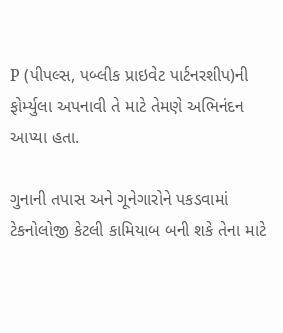P (પીપલ્સ, પબ્લીક પ્રાઇવેટ પાર્ટનરશીપ)ની ફોર્મ્યુલા અપનાવી તે માટે તેમણે અભિનંદન આપ્યા હતા.

ગુનાની તપાસ અને ગૂનેગારોને પકડવામાં ટેકનોલોજી કેટલી કામિયાબ બની શકે તેના માટે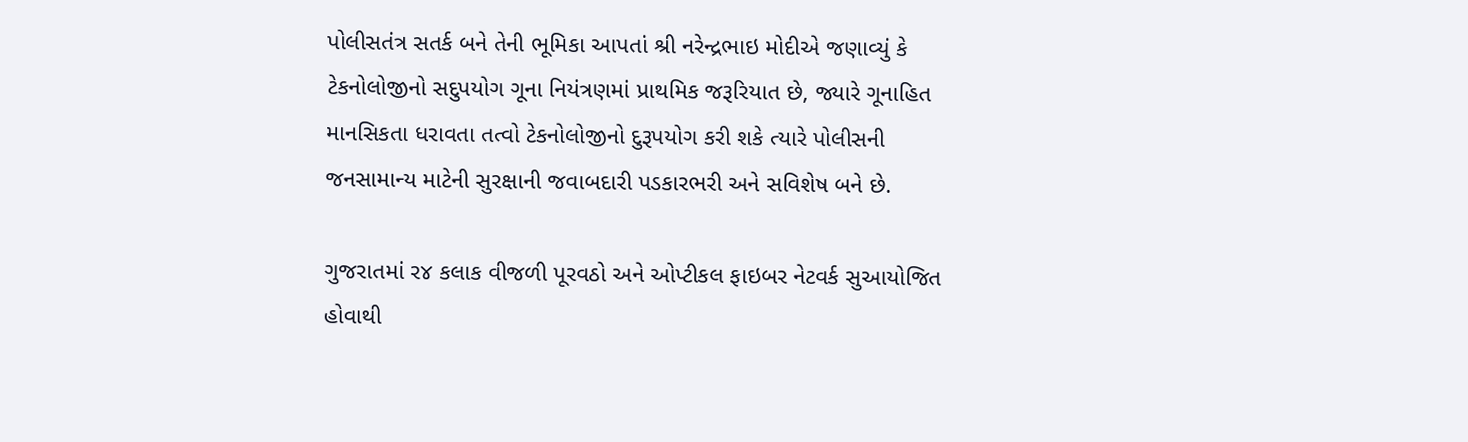પોલીસતંત્ર સતર્ક બને તેની ભૂમિકા આપતાં શ્રી નરેન્દ્રભાઇ મોદીએ જણાવ્યું કે ટેકનોલોજીનો સદુપયોગ ગૂના નિયંત્રણમાં પ્રાથમિક જરૂરિયાત છે, જ્યારે ગૂનાહિત માનસિકતા ધરાવતા તત્વો ટેકનોલોજીનો દુરૂપયોગ કરી શકે ત્યારે પોલીસની જનસામાન્ય માટેની સુરક્ષાની જવાબદારી પડકારભરી અને સવિશેષ બને છે.

ગુજરાતમાં ર૪ કલાક વીજળી પૂરવઠો અને ઓપ્ટીકલ ફાઇબર નેટવર્ક સુઆયોજિત હોવાથી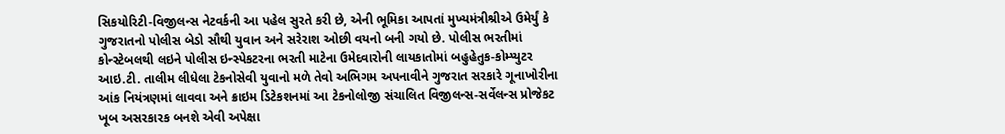સિકયોરિટી-વિજીલન્સ નેટવર્કની આ પહેલ સુરતે કરી છે, એની ભૂમિકા આપતાં મુખ્યમંત્રીશ્રીએ ઉમેર્યું કે ગુજરાતનો પોલીસ બેડો સૌથી યુવાન અને સરેરાશ ઓછી વયનો બની ગયો છે. પોલીસ ભરતીમાં કોન્સ્ટેબલથી લઇને પોલીસ ઇન્સ્પેકટરના ભરતી માટેના ઉમેદવારોની લાયકાતોમાં બહુહેતુક-કોમ્પ્યુટર આઇ.ટી. તાલીમ લીધેલા ટેકનોસેવી યુવાનો મળે તેવો અભિગમ અપનાવીને ગુજરાત સરકારે ગૂનાખોરીના આંક નિયંત્રણમાં લાવવા અને ક્રાઇમ ડિટેકશનમાં આ ટેકનોલોજી સંચાલિત વિજીલન્સ-સર્વેલન્સ પ્રોજેકટ ખૂબ અસરકારક બનશે એવી અપેક્ષા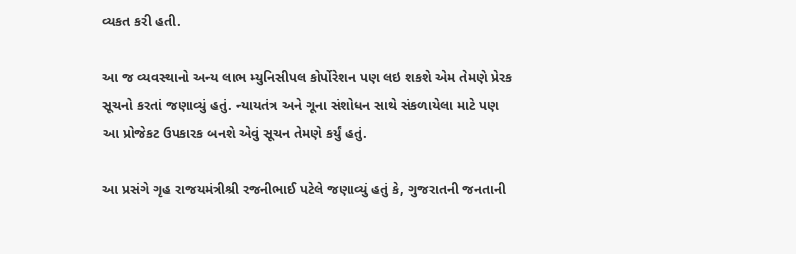વ્યકત કરી હતી.

આ જ વ્યવસ્થાનો અન્ય લાભ મ્યુનિસીપલ કોર્પોરેશન પણ લઇ શકશે એમ તેમણે પ્રેરક સૂચનો કરતાં જણાવ્યું હતું. ન્યાયતંત્ર અને ગૂના સંશોધન સાથે સંકળાયેલા માટે પણ આ પ્રોજેકટ ઉપકારક બનશે એવું સૂચન તેમણે કર્યું હતું.

આ પ્રસંગે ગૃહ રાજયમંત્રીશ્રી રજનીભાઈ પટેલે જણાવ્યું હતું કે, ગુજરાતની જનતાની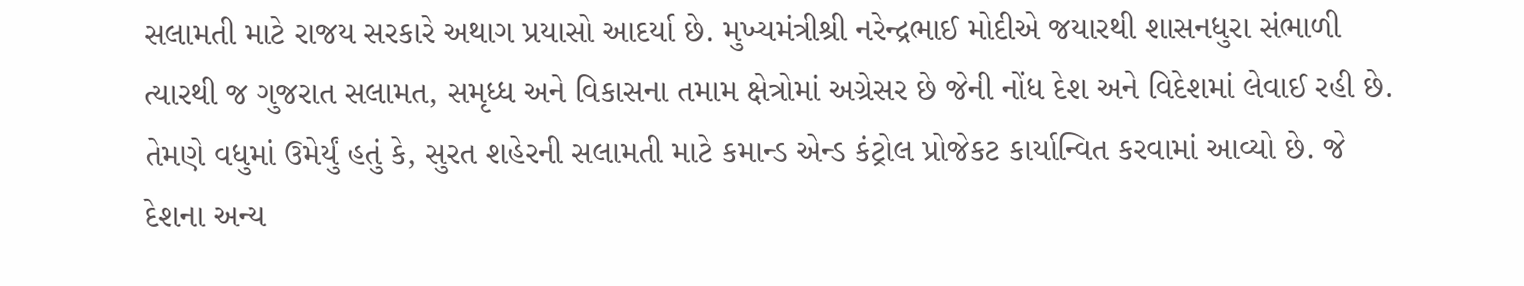સલામતી માટે રાજય સરકારે અથાગ પ્રયાસો આદર્યા છે. મુખ્યમંત્રીશ્રી નરેન્દ્રભાઈ મોદીએ જયારથી શાસનધુરા સંભાળી ત્યારથી જ ગુજરાત સલામત, સમૃધ્ધ અને વિકાસના તમામ ક્ષેત્રોમાં અગ્રેસર છે જેની નોંધ દેશ અને વિદેશમાં લેવાઈ રહી છે. તેમણે વધુમાં ઉમેર્યું હતું કે, સુરત શહેરની સલામતી માટે કમાન્ડ એન્ડ કંટ્રોલ પ્રોજેકટ કાર્યાન્વિત કરવામાં આવ્યો છે. જે દેશના અન્ય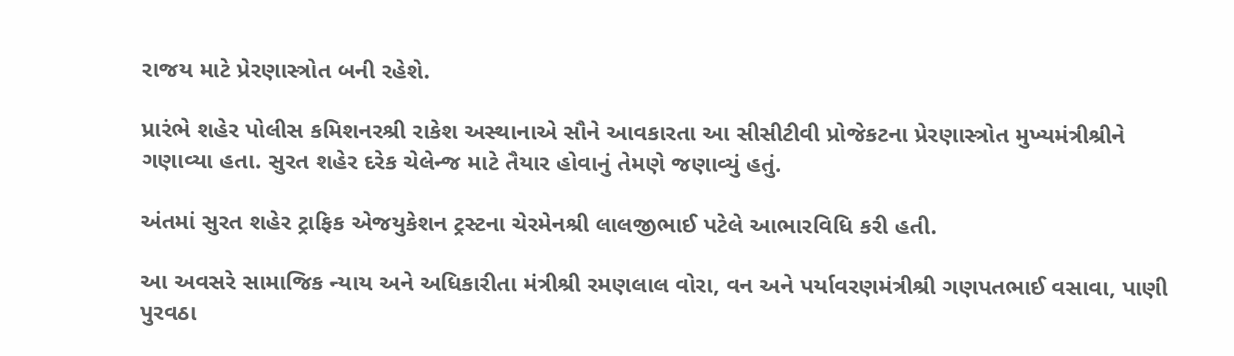રાજય માટે પ્રેરણાસ્ત્રોત બની રહેશે.

પ્રારંભે શહેર પોલીસ કમિશનરશ્રી રાકેશ અસ્થાનાએ સૌને આવકારતા આ સીસીટીવી પ્રોજેકટના પ્રેરણાસ્ત્રોત મુખ્યમંત્રીશ્રીને ગણાવ્યા હતા. સુરત શહેર દરેક ચેલેન્જ માટે તૈયાર હોવાનું તેમણે જણાવ્યું હતું.

અંતમાં સુરત શહેર ટ્રાફિક એજયુકેશન ટ્રસ્ટના ચેરમેનશ્રી લાલજીભાઈ પટેલે આભારવિધિ કરી હતી.

આ અવસરે સામાજિક ન્યાય અને અધિકારીતા મંત્રીશ્રી રમણલાલ વોરા, વન અને પર્યાવરણમંત્રીશ્રી ગણપતભાઈ વસાવા, પાણી પુરવઠા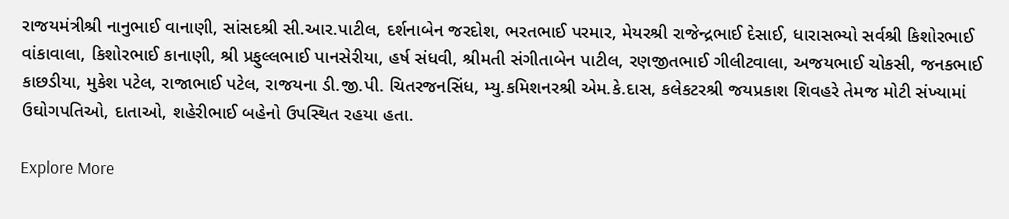રાજયમંત્રીશ્રી નાનુભાઈ વાનાણી, સાંસદશ્રી સી.આર.પાટીલ, દર્શનાબેન જરદોશ, ભરતભાઈ પરમાર, મેયરશ્રી રાજેન્દ્રભાઈ દેસાઈ, ધારાસભ્યો સર્વશ્રી કિશોરભાઈ વાંકાવાલા, કિશોરભાઈ કાનાણી, શ્રી પ્રફુલ્લભાઈ પાનસેરીયા, હર્ષ સંધવી, શ્રીમતી સંગીતાબેન પાટીલ, રણજીતભાઈ ગીલીટવાલા, અજયભાઈ ચોકસી, જનકભાઈ કાછડીયા, મુકેશ પટેલ, રાજાભાઈ પટેલ, રાજયના ડી.જી.પી. ચિતરજનસિંધ, મ્યુ.કમિશનરશ્રી એમ.કે.દાસ, કલેકટરશ્રી જયપ્રકાશ શિવહરે તેમજ મોટી સંખ્યામાં ઉઘોગપતિઓ, દાતાઓ, શહેરીભાઈ બહેનો ઉપસ્થિત રહયા હતા.

Explore More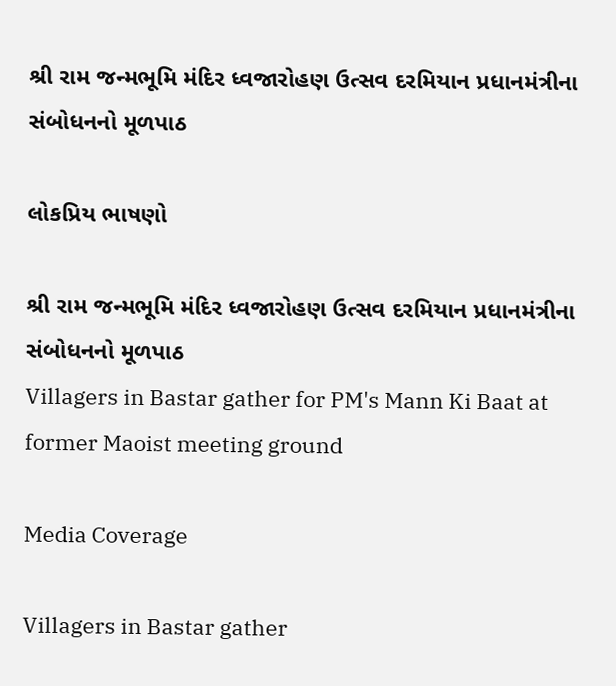શ્રી રામ જન્મભૂમિ મંદિર ધ્વજારોહણ ઉત્સવ દરમિયાન પ્રધાનમંત્રીના સંબોધનનો મૂળપાઠ

લોકપ્રિય ભાષણો

શ્રી રામ જન્મભૂમિ મંદિર ધ્વજારોહણ ઉત્સવ દરમિયાન પ્રધાનમંત્રીના સંબોધનનો મૂળપાઠ
Villagers in Bastar gather for PM's Mann Ki Baat at former Maoist meeting ground

Media Coverage

Villagers in Bastar gather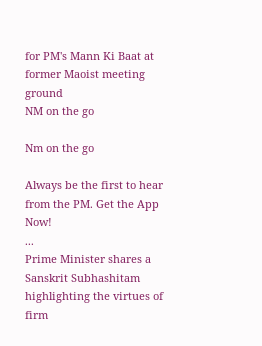for PM's Mann Ki Baat at former Maoist meeting ground
NM on the go

Nm on the go

Always be the first to hear from the PM. Get the App Now!
...
Prime Minister shares a Sanskrit Subhashitam highlighting the virtues of firm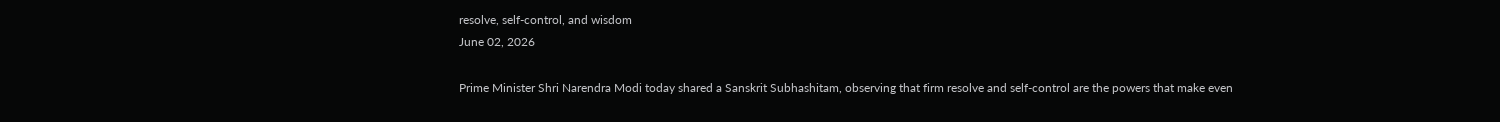resolve, self-control, and wisdom
June 02, 2026

Prime Minister Shri Narendra Modi today shared a Sanskrit Subhashitam, observing that firm resolve and self-control are the powers that make even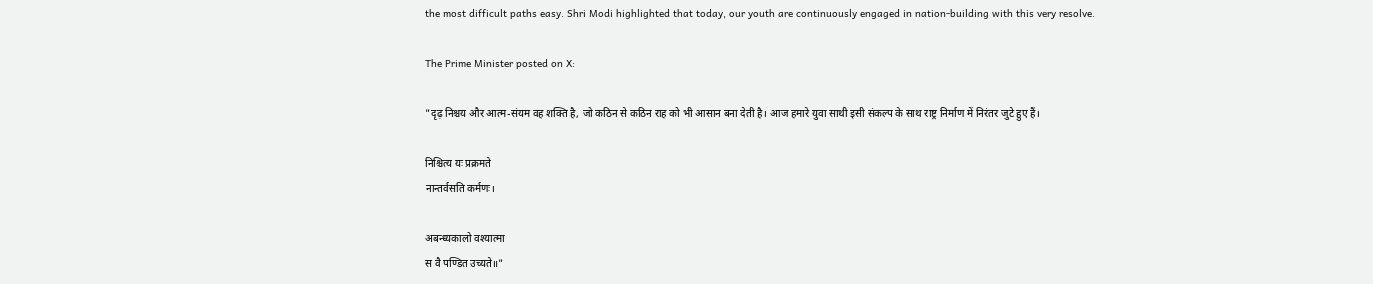the most difficult paths easy. Shri Modi highlighted that today, our youth are continuously engaged in nation-building with this very resolve.

The Prime Minister posted on X:

"दृढ़ निश्चय और आत्म-संयम वह शक्ति है, जो कठिन से कठिन राह को भी आसान बना देती है। आज हमारे युवा साथी इसी संकल्प के साथ राष्ट्र निर्माण में निरंतर जुटे हुए हैं।

निश्चित्य यः प्रक्रमते
नान्तर्वसति कर्मणः।

अबन्ध्यकालो वश्यात्मा
स वै पण्डित उच्यते॥"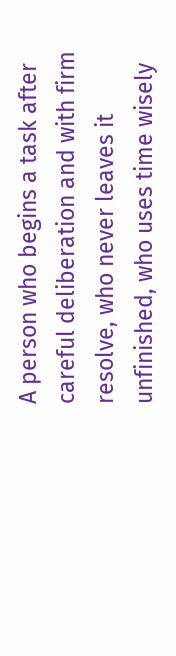A person who begins a task after careful deliberation and with firm resolve, who never leaves it unfinished, who uses time wisely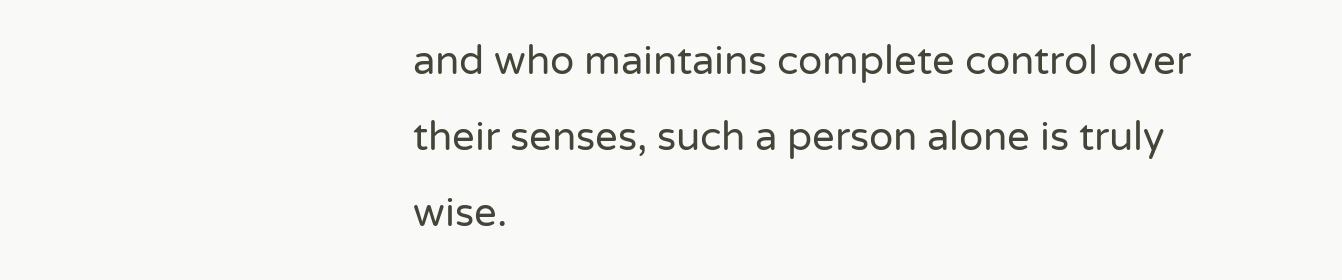and who maintains complete control over their senses, such a person alone is truly wise.